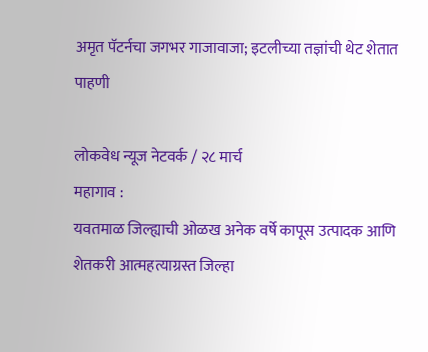अमृत पॅटर्नचा जगभर गाजावाजा; इटलीच्या तज्ञांची थेट शेतात पाहणी

लोकवेध न्यूज नेटवर्क / २८ मार्च
महागाव :
यवतमाळ जिल्ह्याची ओळख अनेक वर्षे कापूस उत्पादक आणि शेतकरी आत्महत्याग्रस्त जिल्हा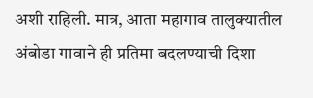अशी राहिली. मात्र, आता महागाव तालुक्यातील अंबोडा गावाने ही प्रतिमा बदलण्याची दिशा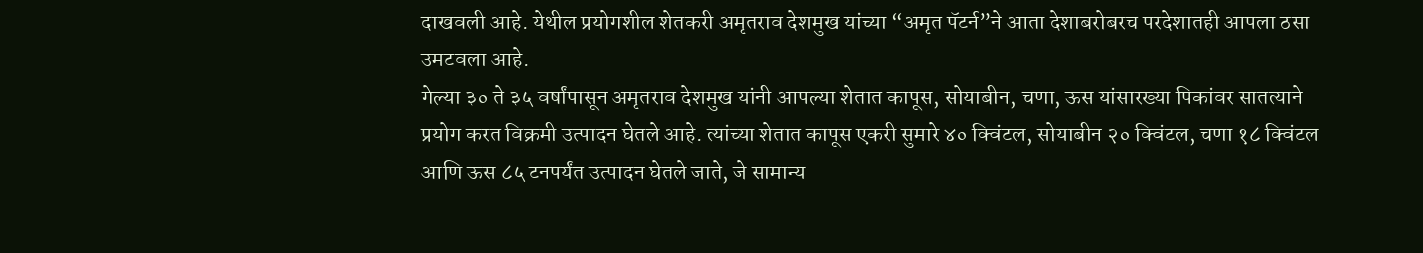दाखवली आहे. येथील प्रयोगशील शेतकरी अमृतराव देशमुख यांच्या “अमृत पॅटर्न”ने आता देशाबरोबरच परदेशातही आपला ठसा उमटवला आहे.
गेल्या ३० ते ३५ वर्षांपासून अमृतराव देशमुख यांनी आपल्या शेतात कापूस, सोयाबीन, चणा, ऊस यांसारख्या पिकांवर सातत्याने प्रयोग करत विक्रमी उत्पादन घेतले आहे. त्यांच्या शेतात कापूस एकरी सुमारे ४० क्विंटल, सोयाबीन २० क्विंटल, चणा १८ क्विंटल आणि ऊस ८५ टनपर्यंत उत्पादन घेतले जाते, जे सामान्य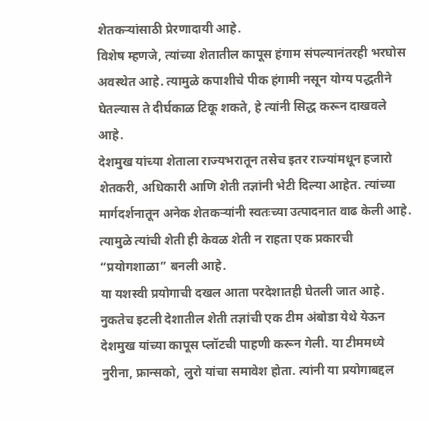शेतकऱ्यांसाठी प्रेरणादायी आहे.
विशेष म्हणजे, त्यांच्या शेतातील कापूस हंगाम संपल्यानंतरही भरघोस अवस्थेत आहे. त्यामुळे कपाशीचे पीक हंगामी नसून योग्य पद्धतीने घेतल्यास ते दीर्घकाळ टिकू शकते, हे त्यांनी सिद्ध करून दाखवले आहे.
देशमुख यांच्या शेताला राज्यभरातून तसेच इतर राज्यांमधून हजारो शेतकरी, अधिकारी आणि शेती तज्ञांनी भेटी दिल्या आहेत. त्यांच्या मार्गदर्शनातून अनेक शेतकऱ्यांनी स्वतःच्या उत्पादनात वाढ केली आहे. त्यामुळे त्यांची शेती ही केवळ शेती न राहता एक प्रकारची “प्रयोगशाळा” बनली आहे.
या यशस्वी प्रयोगाची दखल आता परदेशातही घेतली जात आहे. नुकतेच इटली देशातील शेती तज्ञांची एक टीम अंबोडा येथे येऊन देशमुख यांच्या कापूस प्लॉटची पाहणी करून गेली. या टीममध्ये नुरीना, फ्रान्सको, लुरो यांचा समावेश होता. त्यांनी या प्रयोगाबद्दल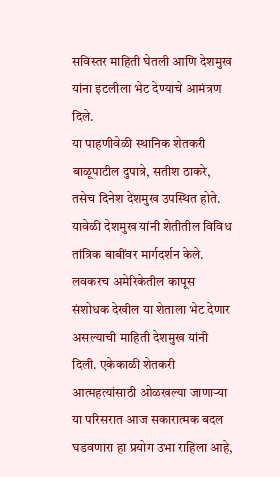सविस्तर माहिती घेतली आणि देशमुख यांना इटलीला भेट देण्याचे आमंत्रण दिले.
या पाहणीवेळी स्थानिक शेतकरी बाळूपाटील दुपात्रे, सतीश ठाकरे, तसेच दिनेश देशमुख उपस्थित होते. यावेळी देशमुख यांनी शेतीतील विविध तांत्रिक बाबींवर मार्गदर्शन केले.
लवकरच अमेरिकेतील कापूस संशोधक देखील या शेताला भेट देणार असल्याची माहिती देशमुख यांनी दिली. एकेकाळी शेतकरी आत्महत्यांसाठी ओळखल्या जाणाऱ्या या परिसरात आज सकारात्मक बदल घडवणारा हा प्रयोग उभा राहिला आहे,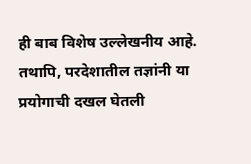ही बाब विशेष उल्लेखनीय आहे.
तथापि, परदेशातील तज्ञांनी या प्रयोगाची दखल घेतली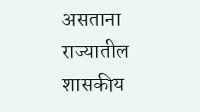असताना राज्यातील शासकीय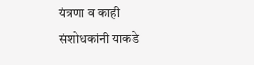यंत्रणा व काही संशोधकांनी याकडे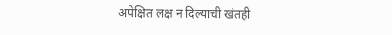अपेक्षित लक्ष न दिल्याची खंतही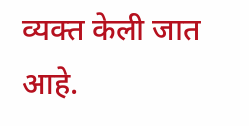व्यक्त केली जात आहे.